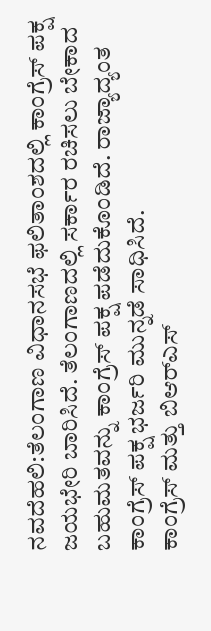ನವದೆಹಲಿ:ತೆಲಂಗಾಣ ವಿಧಾನಸಭೆ ಫಲಿತಾಂಶದಲ್ಲಿ ಕಾಂಗ್ರೆಸ್ ಪಕ್ಷ ಜಯಭೇರಿ ಬಾರಿಸಿದೆ. ತೆಲಂಗಾಣದಲ್ಲಿ ಸರ್ಕಾರ ರಚಿಸಲು ಬೇಕಾದ ಬಹುಮತವನ್ನು ಕಾಂಗ್ರೆಸ್ ಪಕ್ಷ ಪಡೆದುಕೊಂಡಿದೆ. ರಾಜ್ಯಾದ್ಯಂತ ಕಾಂಗ್ರೆಸ್ ಪಕ್ಷ ಭರ್ಜರಿ ಮುನ್ನಡೆ ಸಾಧಿಸಿದೆ.
ಕಾಂಗ್ರೆಸ್ ಮತ್ತು ಬಿಆರ್‌ಎಸ್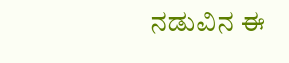ನಡುವಿನ ಈ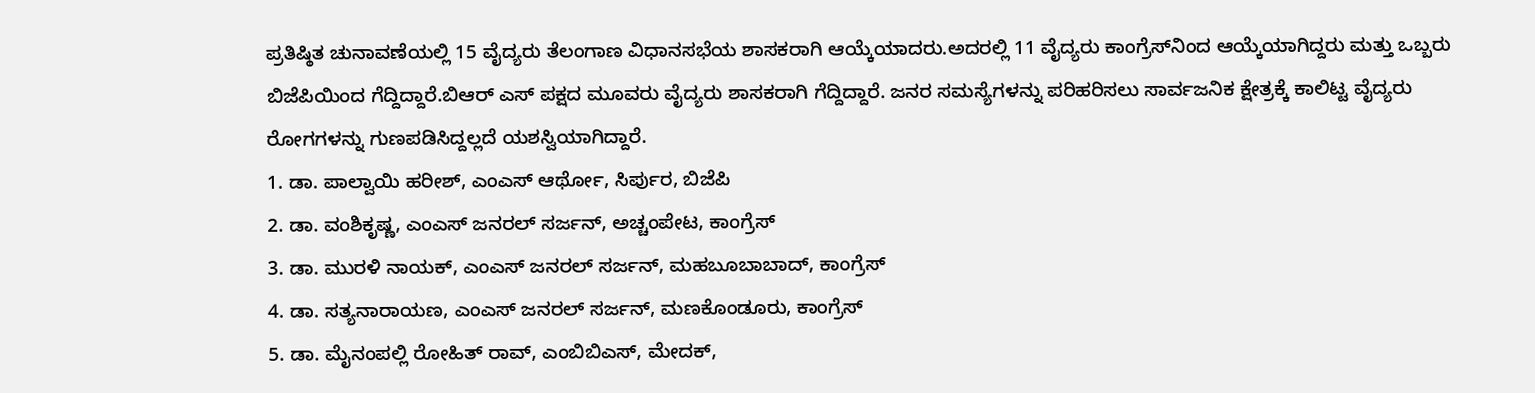ಪ್ರತಿಷ್ಠಿತ ಚುನಾವಣೆಯಲ್ಲಿ 15 ವೈದ್ಯರು ತೆಲಂಗಾಣ ವಿಧಾನಸಭೆಯ ಶಾಸಕರಾಗಿ ಆಯ್ಕೆಯಾದರು.ಅದರಲ್ಲಿ 11 ವೈದ್ಯರು ಕಾಂಗ್ರೆಸ್‌ನಿಂದ ಆಯ್ಕೆಯಾಗಿದ್ದರು ಮತ್ತು ಒಬ್ಬರು ಬಿಜೆಪಿಯಿಂದ ಗೆದ್ದಿದ್ದಾರೆ.ಬಿಆರ್ ಎಸ್ ಪಕ್ಷದ ಮೂವರು ವೈದ್ಯರು ಶಾಸಕರಾಗಿ ಗೆದ್ದಿದ್ದಾರೆ. ಜನರ ಸಮಸ್ಯೆಗಳನ್ನು ಪರಿಹರಿಸಲು ಸಾರ್ವಜನಿಕ ಕ್ಷೇತ್ರಕ್ಕೆ ಕಾಲಿಟ್ಟ ವೈದ್ಯರು ರೋಗಗಳನ್ನು ಗುಣಪಡಿಸಿದ್ದಲ್ಲದೆ ಯಶಸ್ವಿಯಾಗಿದ್ದಾರೆ.
1. ಡಾ. ಪಾಲ್ವಾಯಿ ಹರೀಶ್, ಎಂಎಸ್ ಆರ್ಥೋ, ಸಿರ್ಪುರ, ಬಿಜೆಪಿ
2. ಡಾ. ವಂಶಿಕೃಷ್ಣ, ಎಂಎಸ್ ಜನರಲ್ ಸರ್ಜನ್, ಅಚ್ಚಂಪೇಟ, ಕಾಂಗ್ರೆಸ್
3. ಡಾ. ಮುರಳಿ ನಾಯಕ್, ಎಂಎಸ್ ಜನರಲ್ ಸರ್ಜನ್, ಮಹಬೂಬಾಬಾದ್, ಕಾಂಗ್ರೆಸ್
4. ಡಾ. ಸತ್ಯನಾರಾಯಣ, ಎಂಎಸ್ ಜನರಲ್ ಸರ್ಜನ್, ಮಣಕೊಂಡೂರು, ಕಾಂಗ್ರೆಸ್
5. ಡಾ. ಮೈನಂಪಲ್ಲಿ ರೋಹಿತ್ ರಾವ್, ಎಂಬಿಬಿಎಸ್, ಮೇದಕ್,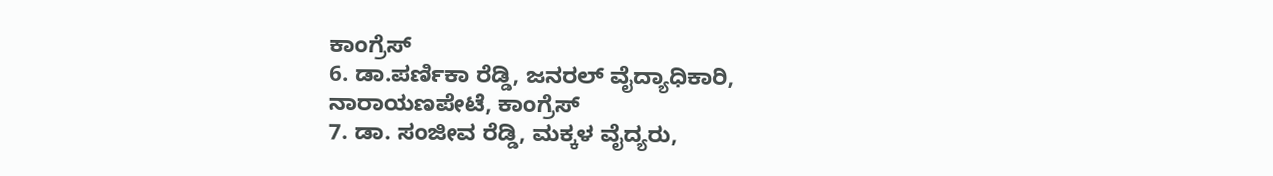ಕಾಂಗ್ರೆಸ್
6. ಡಾ.ಪರ್ಣಿಕಾ ರೆಡ್ಡಿ, ಜನರಲ್ ವೈದ್ಯಾಧಿಕಾರಿ, ನಾರಾಯಣಪೇಟೆ, ಕಾಂಗ್ರೆಸ್
7. ಡಾ. ಸಂಜೀವ ರೆಡ್ಡಿ, ಮಕ್ಕಳ ವೈದ್ಯರು,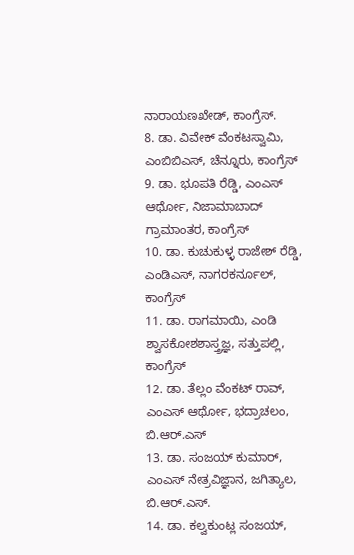ನಾರಾಯಣಖೇಡ್, ಕಾಂಗ್ರೆಸ್.
8. ಡಾ. ವಿವೇಕ್ ವೆಂಕಟಸ್ವಾಮಿ, ಎಂಬಿಬಿಎಸ್, ಚೆನ್ನೂರು, ಕಾಂಗ್ರೆಸ್
9. ಡಾ. ಭೂಪತಿ ರೆಡ್ಡಿ, ಎಂಎಸ್ ಆರ್ಥೋ, ನಿಜಾಮಾಬಾದ್ ಗ್ರಾಮಾಂತರ, ಕಾಂಗ್ರೆಸ್
10. ಡಾ. ಕುಚುಕುಳ್ಳ ರಾಜೇಶ್ ರೆಡ್ಡಿ, ಎಂಡಿಎಸ್, ನಾಗರಕರ್ನೂಲ್, ಕಾಂಗ್ರೆಸ್
11. ಡಾ. ರಾಗಮಾಯಿ, ಎಂಡಿ ಶ್ವಾಸಕೋಶಶಾಸ್ತ್ರಜ್ಞ, ಸತ್ತುಪಲ್ಲಿ, ಕಾಂಗ್ರೆಸ್
12. ಡಾ. ತೆಲ್ಲಂ ವೆಂಕಟ್ ರಾವ್, ಎಂಎಸ್ ಆರ್ಥೋ, ಭದ್ರಾಚಲಂ, ಬಿ.ಆರ್.ಎಸ್
13. ಡಾ. ಸಂಜಯ್ ಕುಮಾರ್, ಎಂಎಸ್ ನೇತ್ರವಿಜ್ಞಾನ, ಜಗಿತ್ಯಾಲ, ಬಿ.ಆರ್.ಎಸ್.
14. ಡಾ. ಕಲ್ವಕುಂಟ್ಲ ಸಂಜಯ್,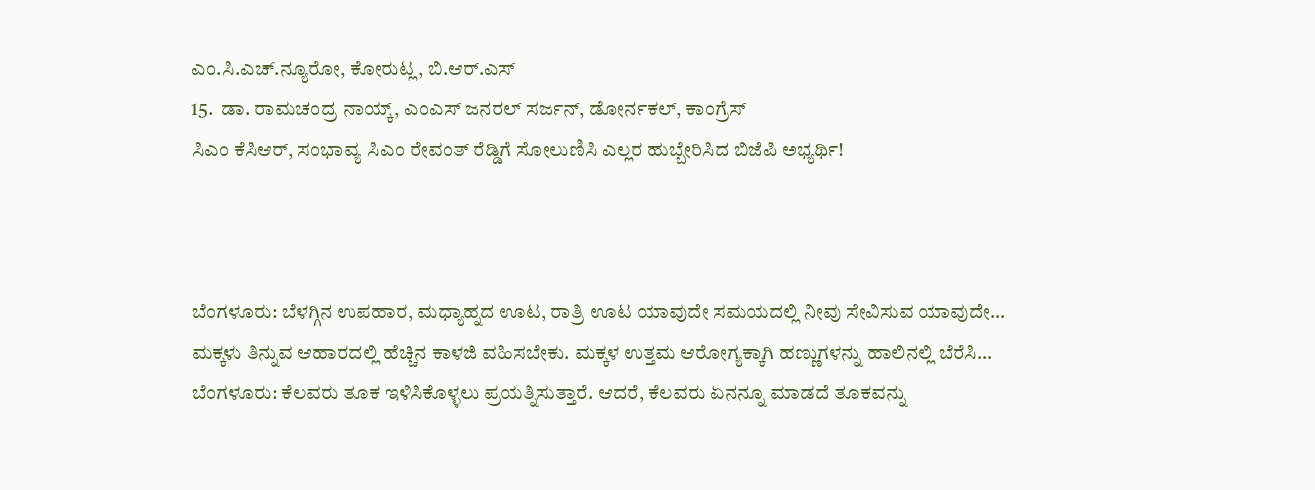ಎಂ.ಸಿ.ಎಚ್.ನ್ಯೂರೋ, ಕೋರುಟ್ಲ, ಬಿ.ಆರ್.ಎಸ್
15.  ಡಾ. ರಾಮಚಂದ್ರ ನಾಯ್ಕ್, ಎಂಎಸ್ ಜನರಲ್ ಸರ್ಜನ್, ಡೋರ್ನಕಲ್, ಕಾಂಗ್ರೆಸ್
ಸಿಎಂ ಕೆಸಿಆರ್, ಸಂಭಾವ್ಯ ಸಿಎಂ ರೇವಂತ್ ರೆಡ್ಡಿಗೆ ಸೋಲುಣಿಸಿ ಎಲ್ಲರ ಹುಬ್ಬೇರಿಸಿದ ಬಿಜೆಪಿ ಅಭ್ಯರ್ಥಿ!



ಬೆಂಗಳೂರು: ಬೆಳಗ್ಗಿನ ಉಪಹಾರ, ಮಧ್ಯಾಹ್ನದ ಊಟ, ರಾತ್ರಿ ಊಟ ಯಾವುದೇ ಸಮಯದಲ್ಲಿ ನೀವು ಸೇವಿಸುವ ಯಾವುದೇ…
ಮಕ್ಕಳು ತಿನ್ನುವ ಆಹಾರದಲ್ಲಿ ಹೆಚ್ಚಿನ ಕಾಳಜಿ ವಹಿಸಬೇಕು. ಮಕ್ಕಳ ಉತ್ತಮ ಆರೋಗ್ಯಕ್ಕಾಗಿ ಹಣ್ಣುಗಳನ್ನು ಹಾಲಿನಲ್ಲಿ ಬೆರೆಸಿ…
ಬೆಂಗಳೂರು: ಕೆಲವರು ತೂಕ ಇಳಿಸಿಕೊಳ್ಳಲು ಪ್ರಯತ್ನಿಸುತ್ತಾರೆ. ಆದರೆ, ಕೆಲವರು ಏನನ್ನೂ ಮಾಡದೆ ತೂಕವನ್ನು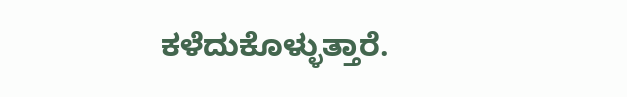ಕಳೆದುಕೊಳ್ಳುತ್ತಾರೆ.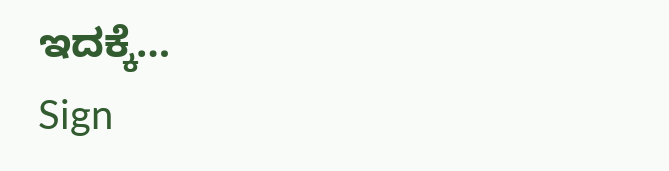ಇದಕ್ಕೆ…
Sign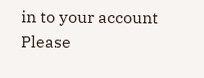in to your account
Please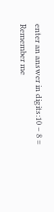enter an answer in digits:10 − 8 =
Remember me